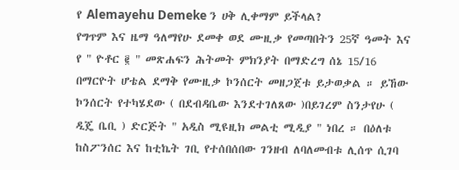የ Alemayehu Demeke ን ሀቅ ሊቀማም ይችላል?
የግጥም እና ዜማ ዓለማየሁ ደመቀ ወደ ሙዚቃ የመጣበትን 25ኛ ዓመት እና የ " ዮቶር ፪ " መጽሐፍን ሕትመት ምክንያት በማድረግ ሰኔ 15/16 በማርዮት ሆቴል ደማቅ የሙዚቃ ኮንሰርት መዘጋጀቱ ይታወቃል ። ይኸው ኮንሰርት የተካሄደው ( በደብዳቤው እንደተገለጸው )በይገረም ስንታየሁ ( ዲጄ ቤቢ ) ድርጅት " አዲስ ሚዩዚክ መልቲ ሚዲያ " ነበረ ። በዕለቱ ከስፖንሰር እና ከቲኬት ገቢ የተሰበሰበው ገንዘብ ለባለመብቱ ሊሰጥ ሲገባ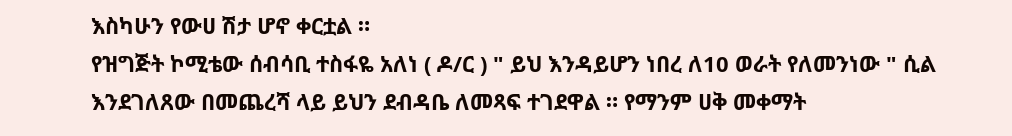እስካሁን የውሀ ሽታ ሆኖ ቀርቷል ።
የዝግጅት ኮሚቴው ሰብሳቢ ተስፋዬ አለነ ( ዶ/ር ) " ይህ እንዳይሆን ነበረ ለ10 ወራት የለመንነው " ሲል እንደገለጸው በመጨረሻ ላይ ይህን ደብዳቤ ለመጻፍ ተገደዋል ። የማንም ሀቅ መቀማት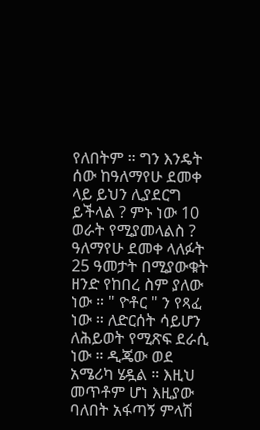የለበትም ። ግን እንዴት ሰው ከዓለማየሁ ደመቀ ላይ ይህን ሊያደርግ ይችላል ? ምኑ ነው 10 ወራት የሚያመላልስ ? ዓለማየሁ ደመቀ ላለፉት 25 ዓመታት በሚያውቁት ዘንድ የከበረ ስም ያለው ነው ። " ዮቶር " ን የጻፈ ነው ። ለድርሰት ሳይሆን ለሕይወት የሚጽፍ ደራሲ ነው ። ዲጄው ወደ አሜሪካ ሄዷል ። እዚህ መጥቶም ሆነ እዚያው ባለበት አፋጣኝ ምላሽ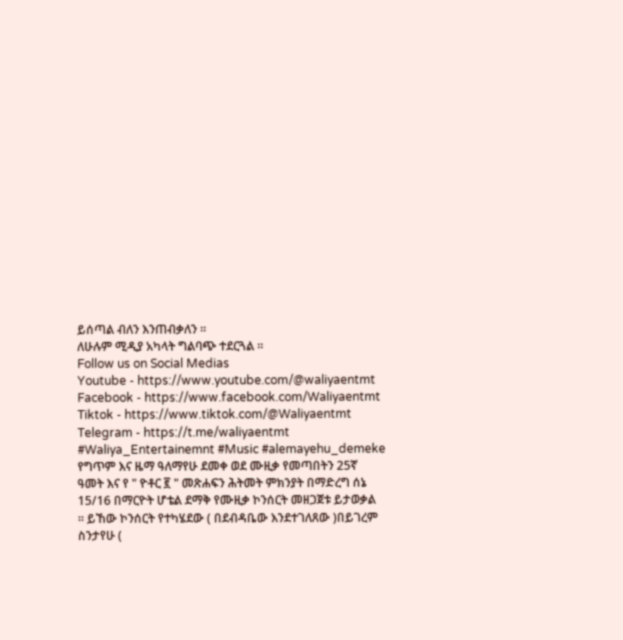ይሰጣል ብለን እንጠብቃለን ።
ለሁሉም ሚዲያ አካላት ግልባጭ ተደርጓል ።
Follow us on Social Medias
Youtube - https://www.youtube.com/@waliyaentmt
Facebook - https://www.facebook.com/Waliyaentmt
Tiktok - https://www.tiktok.com/@Waliyaentmt
Telegram - https://t.me/waliyaentmt
#Waliya_Entertainemnt #Music #alemayehu_demeke
የግጥም እና ዜማ ዓለማየሁ ደመቀ ወደ ሙዚቃ የመጣበትን 25ኛ ዓመት እና የ " ዮቶር ፪ " መጽሐፍን ሕትመት ምክንያት በማድረግ ሰኔ 15/16 በማርዮት ሆቴል ደማቅ የሙዚቃ ኮንሰርት መዘጋጀቱ ይታወቃል ። ይኸው ኮንሰርት የተካሄደው ( በደብዳቤው እንደተገለጸው )በይገረም ስንታየሁ (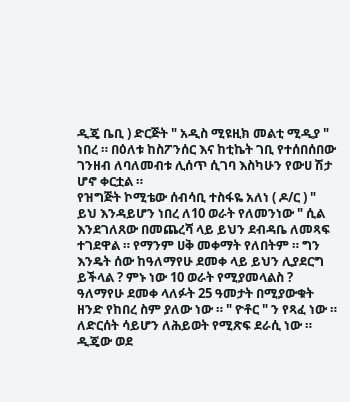ዲጄ ቤቢ ) ድርጅት " አዲስ ሚዩዚክ መልቲ ሚዲያ " ነበረ ። በዕለቱ ከስፖንሰር እና ከቲኬት ገቢ የተሰበሰበው ገንዘብ ለባለመብቱ ሊሰጥ ሲገባ እስካሁን የውሀ ሽታ ሆኖ ቀርቷል ።
የዝግጅት ኮሚቴው ሰብሳቢ ተስፋዬ አለነ ( ዶ/ር ) " ይህ እንዳይሆን ነበረ ለ10 ወራት የለመንነው " ሲል እንደገለጸው በመጨረሻ ላይ ይህን ደብዳቤ ለመጻፍ ተገደዋል ። የማንም ሀቅ መቀማት የለበትም ። ግን እንዴት ሰው ከዓለማየሁ ደመቀ ላይ ይህን ሊያደርግ ይችላል ? ምኑ ነው 10 ወራት የሚያመላልስ ? ዓለማየሁ ደመቀ ላለፉት 25 ዓመታት በሚያውቁት ዘንድ የከበረ ስም ያለው ነው ። " ዮቶር " ን የጻፈ ነው ። ለድርሰት ሳይሆን ለሕይወት የሚጽፍ ደራሲ ነው ። ዲጄው ወደ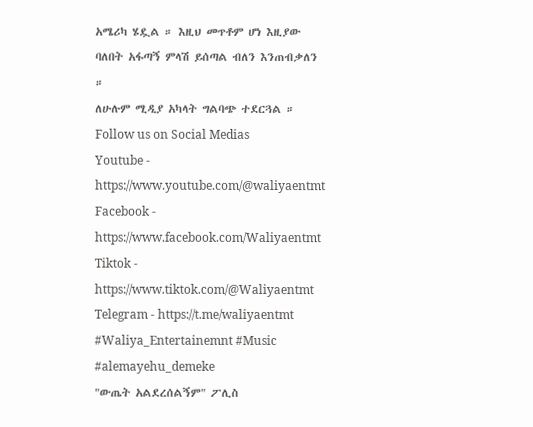አሜሪካ ሄዷል ። እዚህ መጥቶም ሆነ እዚያው ባለበት አፋጣኝ ምላሽ ይሰጣል ብለን እንጠብቃለን ።
ለሁሉም ሚዲያ አካላት ግልባጭ ተደርጓል ።
Follow us on Social Medias
Youtube - https://www.youtube.com/@waliyaentmt
Facebook - https://www.facebook.com/Waliyaentmt
Tiktok - https://www.tiktok.com/@Waliyaentmt
Telegram - https://t.me/waliyaentmt
#Waliya_Entertainemnt #Music #alemayehu_demeke
"ውጤት አልደረሰልኝም" ፖሊስ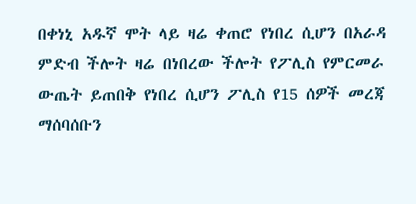በቀነኒ አዱኛ ሞት ላይ ዛሬ ቀጠሮ የነበረ ሲሆን በአራዳ ምድብ ችሎት ዛሬ በነበረው ችሎት የፖሊስ የምርመራ ውጤት ይጠበቅ የነበረ ሲሆን ፖሊስ የ15 ሰዎች መረጃ ማሰባሰቡን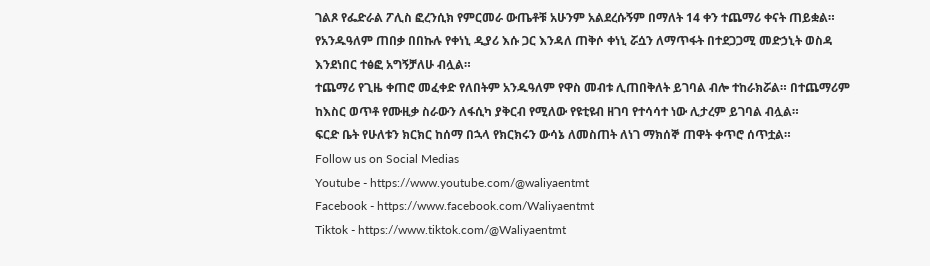ገልጾ የፌድራል ፖሊስ ፎረንሲክ የምርመራ ውጤቶቹ አሁንም አልደረሱኝም በማለት 14 ቀን ተጨማሪ ቀናት ጠይቋል።
የአንዱዓለም ጠበቃ በበኩሉ የቀነኒ ዲያሪ እሱ ጋር እንዳለ ጠቅሶ ቀነኒ ሯሷን ለማጥፋት በተደጋጋሚ መድኃኒት ወስዳ እንደነበር ተፅፎ አግኝቻለሁ ብሏል።
ተጨማሪ የጊዜ ቀጠሮ መፈቀድ የለበትም አንዱዓለም የዋስ መብቱ ሊጠበቅለት ይገባል ብሎ ተከራክሯል። በተጨማሪም ከእስር ወጥቶ የሙዚቃ ስራውን ለፋሲካ ያቅርብ የሚለው የዩቲዩብ ዘገባ የተሳሳተ ነው ሊታረም ይገባል ብሏል።
ፍርድ ቤት የሁለቱን ክርክር ከሰማ በኋላ የክርክሩን ውሳኔ ለመስጠት ለነገ ማክሰኞ ጠዋት ቀጥሮ ሰጥቷል።
Follow us on Social Medias
Youtube - https://www.youtube.com/@waliyaentmt
Facebook - https://www.facebook.com/Waliyaentmt
Tiktok - https://www.tiktok.com/@Waliyaentmt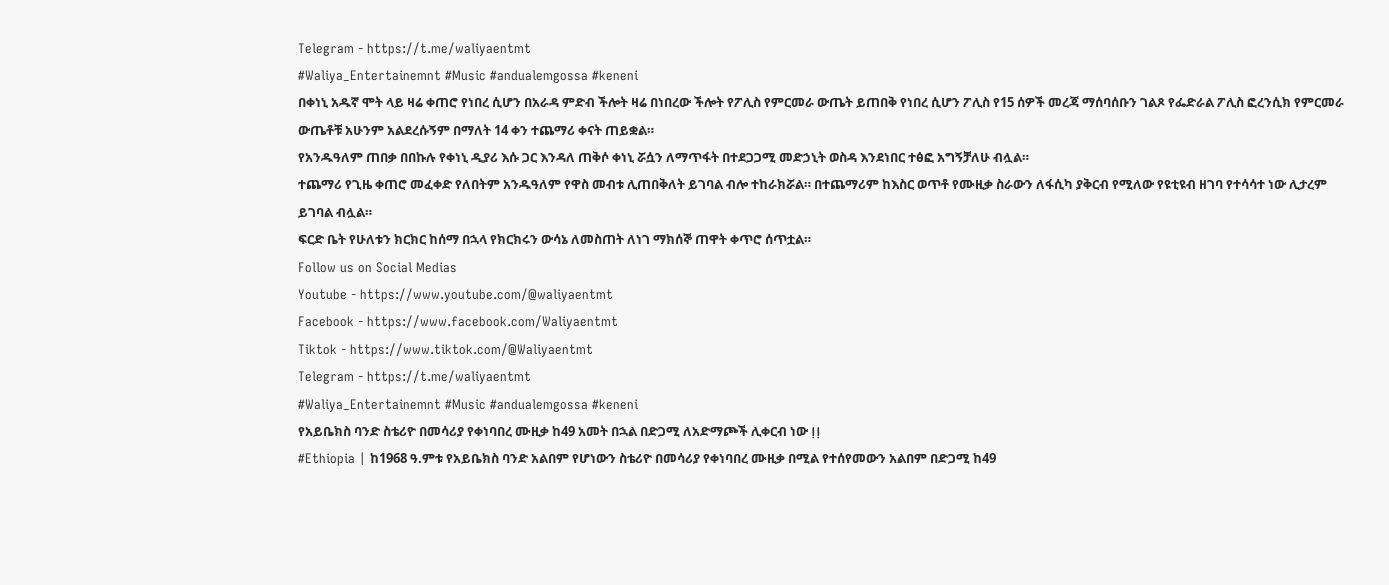Telegram - https://t.me/waliyaentmt
#Waliya_Entertainemnt #Music #andualemgossa #keneni
በቀነኒ አዱኛ ሞት ላይ ዛሬ ቀጠሮ የነበረ ሲሆን በአራዳ ምድብ ችሎት ዛሬ በነበረው ችሎት የፖሊስ የምርመራ ውጤት ይጠበቅ የነበረ ሲሆን ፖሊስ የ15 ሰዎች መረጃ ማሰባሰቡን ገልጾ የፌድራል ፖሊስ ፎረንሲክ የምርመራ ውጤቶቹ አሁንም አልደረሱኝም በማለት 14 ቀን ተጨማሪ ቀናት ጠይቋል።
የአንዱዓለም ጠበቃ በበኩሉ የቀነኒ ዲያሪ እሱ ጋር እንዳለ ጠቅሶ ቀነኒ ሯሷን ለማጥፋት በተደጋጋሚ መድኃኒት ወስዳ እንደነበር ተፅፎ አግኝቻለሁ ብሏል።
ተጨማሪ የጊዜ ቀጠሮ መፈቀድ የለበትም አንዱዓለም የዋስ መብቱ ሊጠበቅለት ይገባል ብሎ ተከራክሯል። በተጨማሪም ከእስር ወጥቶ የሙዚቃ ስራውን ለፋሲካ ያቅርብ የሚለው የዩቲዩብ ዘገባ የተሳሳተ ነው ሊታረም ይገባል ብሏል።
ፍርድ ቤት የሁለቱን ክርክር ከሰማ በኋላ የክርክሩን ውሳኔ ለመስጠት ለነገ ማክሰኞ ጠዋት ቀጥሮ ሰጥቷል።
Follow us on Social Medias
Youtube - https://www.youtube.com/@waliyaentmt
Facebook - https://www.facebook.com/Waliyaentmt
Tiktok - https://www.tiktok.com/@Waliyaentmt
Telegram - https://t.me/waliyaentmt
#Waliya_Entertainemnt #Music #andualemgossa #keneni
የአይቤክስ ባንድ ስቴሪዮ በመሳሪያ የቀነባበረ ሙዚቃ ከ49 አመት በኋል በድጋሚ ለአድማጮች ሊቀርብ ነው ⵑⵑ
#Ethiopia | ከ1968 ዓ.ምቱ የአይቤክስ ባንድ አልበም የሆነውን ስቴሪዮ በመሳሪያ የቀነባበረ ሙዚቃ በሚል የተሰየመውን አልበም በድጋሚ ከ49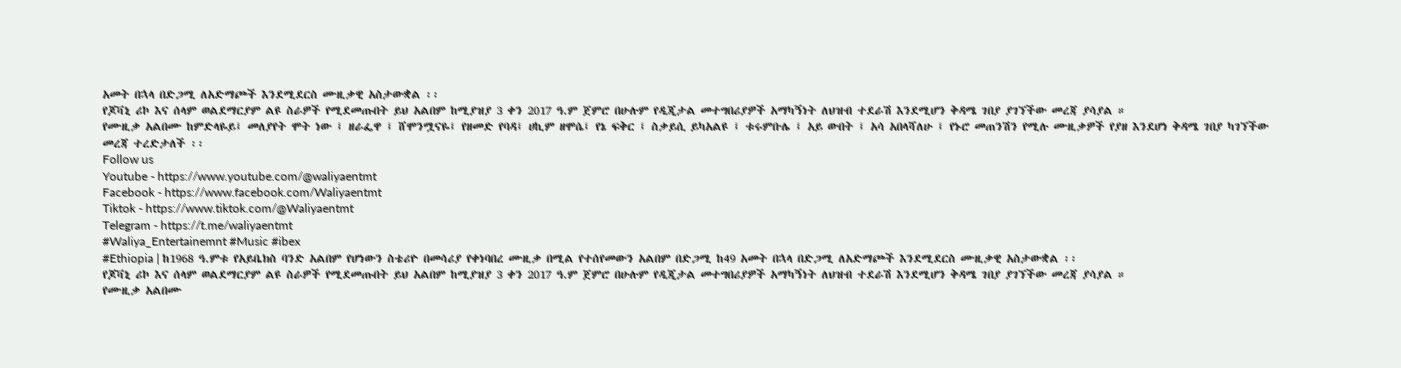አመት በኋላ በድጋሚ ለአድማጮች እንደሚደርስ ሙዚቃዊ አስታውቋል ፡፡
የጆቫኒ ሪኮ እና ሰላም ወልደማርያም ልዩ ስራዎች የሚደመጡበት ይህ አልበም ከሚያዝያ 3 ቀን 2017 ዓ.ም ጀምሮ በሁሉም የዲጂታል መተግበሪያዎች አማካኝነት ለህዝብ ተደራሽ እንደሚሆን ቅዳሜ ገበያ ያገኘችው መረጃ ያሳያል ።
የሙዚቃ አልበሙ ከምድላዬይ፤ መለያየት ሞት ነው ፤ ዘራፌዋ ፤ ሸሞንሟናዬ፤ የዘመድ የባዳ፤ ሀኪም ዘሞሴ፤ የኔ ፍቅር ፤ ስቃይሲ ይካአልዩ ፤ ቱሩምቡሌ ፤ አይ ውበት ፤ አሳ አበላሻለሁ ፤ የኑሮ መጠንሽን የሚሉ ሙዚቃዎች የያዘ እንደሆነ ቅዳሜ ገበያ ካገኘችው መረጃ ተረድታለች ፡፡
Follow us
Youtube - https://www.youtube.com/@waliyaentmt
Facebook - https://www.facebook.com/Waliyaentmt
Tiktok - https://www.tiktok.com/@Waliyaentmt
Telegram - https://t.me/waliyaentmt
#Waliya_Entertainemnt #Music #ibex
#Ethiopia | ከ1968 ዓ.ምቱ የአይቤክስ ባንድ አልበም የሆነውን ስቴሪዮ በመሳሪያ የቀነባበረ ሙዚቃ በሚል የተሰየመውን አልበም በድጋሚ ከ49 አመት በኋላ በድጋሚ ለአድማጮች እንደሚደርስ ሙዚቃዊ አስታውቋል ፡፡
የጆቫኒ ሪኮ እና ሰላም ወልደማርያም ልዩ ስራዎች የሚደመጡበት ይህ አልበም ከሚያዝያ 3 ቀን 2017 ዓ.ም ጀምሮ በሁሉም የዲጂታል መተግበሪያዎች አማካኝነት ለህዝብ ተደራሽ እንደሚሆን ቅዳሜ ገበያ ያገኘችው መረጃ ያሳያል ።
የሙዚቃ አልበሙ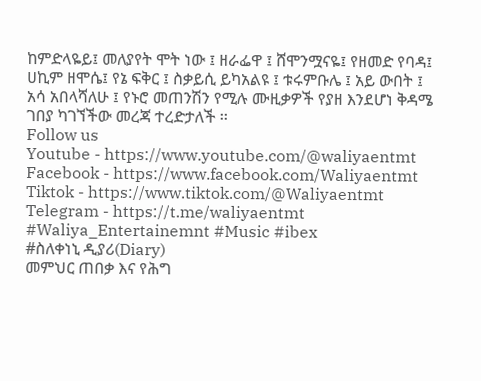ከምድላዬይ፤ መለያየት ሞት ነው ፤ ዘራፌዋ ፤ ሸሞንሟናዬ፤ የዘመድ የባዳ፤ ሀኪም ዘሞሴ፤ የኔ ፍቅር ፤ ስቃይሲ ይካአልዩ ፤ ቱሩምቡሌ ፤ አይ ውበት ፤ አሳ አበላሻለሁ ፤ የኑሮ መጠንሽን የሚሉ ሙዚቃዎች የያዘ እንደሆነ ቅዳሜ ገበያ ካገኘችው መረጃ ተረድታለች ፡፡
Follow us
Youtube - https://www.youtube.com/@waliyaentmt
Facebook - https://www.facebook.com/Waliyaentmt
Tiktok - https://www.tiktok.com/@Waliyaentmt
Telegram - https://t.me/waliyaentmt
#Waliya_Entertainemnt #Music #ibex
#ስለቀነኒ ዲያሪ(Diary)
መምህር ጠበቃ እና የሕግ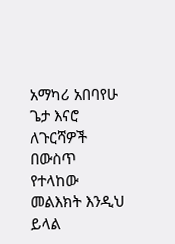አማካሪ አበባየሁ ጌታ እናሮ ለጉርሻዎች በውስጥ የተላከው መልእክት እንዲህ ይላል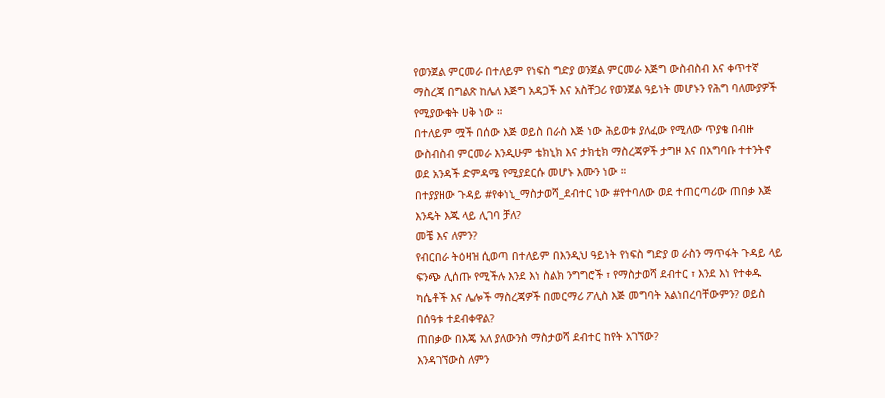የወንጀል ምርመራ በተለይም የነፍስ ግድያ ወንጀል ምርመራ እጅግ ውስብስብ እና ቀጥተኛ ማስረጃ በግልጽ ከሌለ እጅግ አዳጋች እና አስቸጋሪ የወንጀል ዓይነት መሆኑን የሕግ ባለሙያዎች የሚያውቁት ሀቅ ነው ።
በተለይም ሟች በሰው እጅ ወይስ በራስ እጅ ነው ሕይወቱ ያለፈው የሚለው ጥያቄ በብዙ ውስብስብ ምርመራ እንዲሁም ቴክኒክ እና ታክቲክ ማስረጃዎች ታግዞ እና በአግባቡ ተተንትኖ ወደ አንዳች ድምዳሜ የሚያደርሱ መሆኑ እሙን ነው ።
በተያያዘው ጉዳይ #የቀነኒ_ማስታወሻ_ደብተር ነው #የተባለው ወደ ተጠርጣሪው ጠበቃ እጅ እንዴት እጁ ላይ ሊገባ ቻለ?
መቼ እና ለምን?
የብርበራ ትዕዛዝ ሲወጣ በተለይም በእንዲህ ዓይነት የነፍስ ግድያ ወ ራስን ማጥፋት ጉዳይ ላይ ፍንጭ ሊሰጡ የሚችሉ እንደ እነ ስልክ ንግግሮች ፣ የማስታወሻ ደብተር ፣ እንደ እነ የተቀዱ ካሴቶች እና ሌሎች ማስረጃዎች በመርማሪ ፖሊስ እጅ መግባት አልነበረባቸውምን? ወይስ በሰዓቱ ተደብቀዋል?
ጠበቃው በእጄ አለ ያለውንስ ማስታወሻ ደብተር ከየት አገኘው?
እንዳገኘውስ ለምን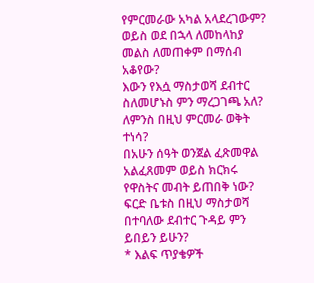የምርመራው አካል አላደረገውም? ወይስ ወደ በኋላ ለመከላከያ መልስ ለመጠቀም በማሰብ አቆየው?
እውን የእሷ ማስታወሻ ደብተር ስለመሆኑስ ምን ማረጋገጫ አለ?
ለምንስ በዚህ ምርመራ ወቅት ተነሳ?
በአሁን ሰዓት ወንጀል ፈጽመዋል አልፈጸመም ወይስ ክርክሩ የዋስትና መብት ይጠበቅ ነው?
ፍርድ ቤቱስ በዚህ ማስታወሻ በተባለው ደብተር ጉዳይ ምን ይበይን ይሁን?
* እልፍ ጥያቄዎች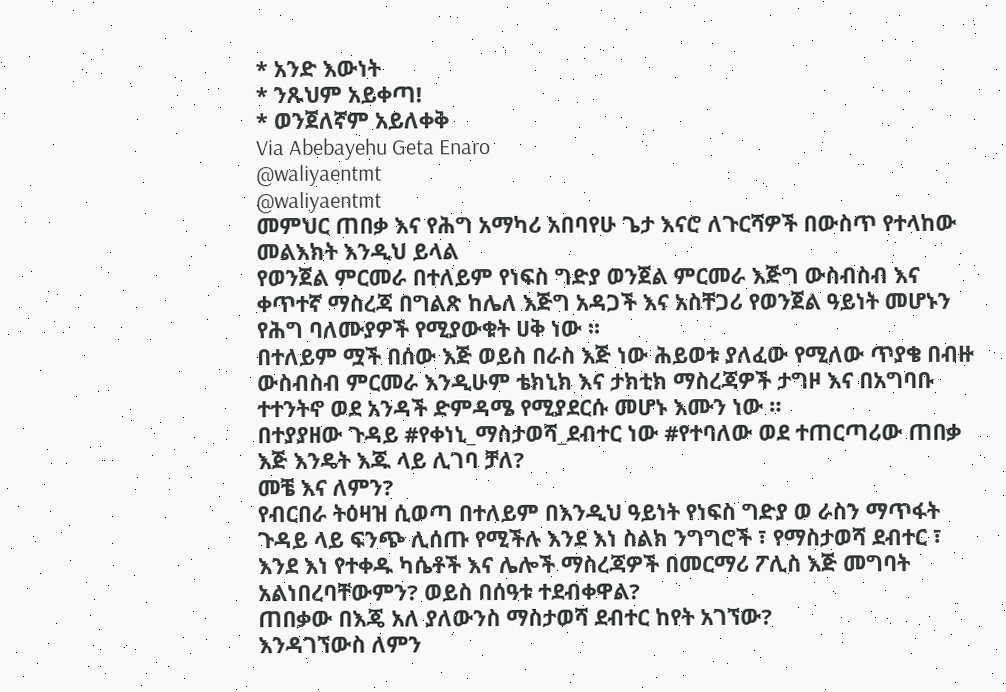* አንድ እውነት
* ንጹህም አይቀጣ!
* ወንጀለኛም አይለቀቅ
Via Abebayehu Geta Enaro
@waliyaentmt
@waliyaentmt
መምህር ጠበቃ እና የሕግ አማካሪ አበባየሁ ጌታ እናሮ ለጉርሻዎች በውስጥ የተላከው መልእክት እንዲህ ይላል
የወንጀል ምርመራ በተለይም የነፍስ ግድያ ወንጀል ምርመራ እጅግ ውስብስብ እና ቀጥተኛ ማስረጃ በግልጽ ከሌለ እጅግ አዳጋች እና አስቸጋሪ የወንጀል ዓይነት መሆኑን የሕግ ባለሙያዎች የሚያውቁት ሀቅ ነው ።
በተለይም ሟች በሰው እጅ ወይስ በራስ እጅ ነው ሕይወቱ ያለፈው የሚለው ጥያቄ በብዙ ውስብስብ ምርመራ እንዲሁም ቴክኒክ እና ታክቲክ ማስረጃዎች ታግዞ እና በአግባቡ ተተንትኖ ወደ አንዳች ድምዳሜ የሚያደርሱ መሆኑ እሙን ነው ።
በተያያዘው ጉዳይ #የቀነኒ_ማስታወሻ_ደብተር ነው #የተባለው ወደ ተጠርጣሪው ጠበቃ እጅ እንዴት እጁ ላይ ሊገባ ቻለ?
መቼ እና ለምን?
የብርበራ ትዕዛዝ ሲወጣ በተለይም በእንዲህ ዓይነት የነፍስ ግድያ ወ ራስን ማጥፋት ጉዳይ ላይ ፍንጭ ሊሰጡ የሚችሉ እንደ እነ ስልክ ንግግሮች ፣ የማስታወሻ ደብተር ፣ እንደ እነ የተቀዱ ካሴቶች እና ሌሎች ማስረጃዎች በመርማሪ ፖሊስ እጅ መግባት አልነበረባቸውምን? ወይስ በሰዓቱ ተደብቀዋል?
ጠበቃው በእጄ አለ ያለውንስ ማስታወሻ ደብተር ከየት አገኘው?
እንዳገኘውስ ለምን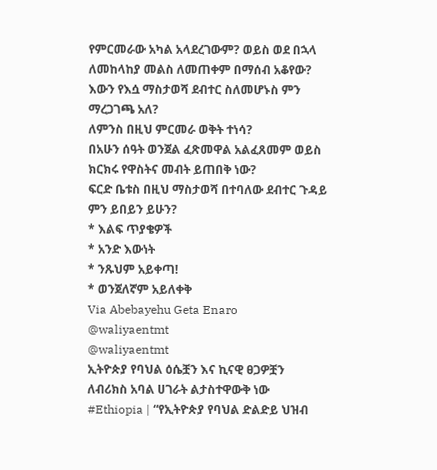የምርመራው አካል አላደረገውም? ወይስ ወደ በኋላ ለመከላከያ መልስ ለመጠቀም በማሰብ አቆየው?
እውን የእሷ ማስታወሻ ደብተር ስለመሆኑስ ምን ማረጋገጫ አለ?
ለምንስ በዚህ ምርመራ ወቅት ተነሳ?
በአሁን ሰዓት ወንጀል ፈጽመዋል አልፈጸመም ወይስ ክርክሩ የዋስትና መብት ይጠበቅ ነው?
ፍርድ ቤቱስ በዚህ ማስታወሻ በተባለው ደብተር ጉዳይ ምን ይበይን ይሁን?
* እልፍ ጥያቄዎች
* አንድ እውነት
* ንጹህም አይቀጣ!
* ወንጀለኛም አይለቀቅ
Via Abebayehu Geta Enaro
@waliyaentmt
@waliyaentmt
ኢትዮጵያ የባህል ዕሴቿን እና ኪናዊ ፀጋዎቿን ለብሪክስ አባል ሀገራት ልታስተዋውቅ ነው
#Ethiopia | “የኢትዮጵያ የባህል ድልድይ ህዝብ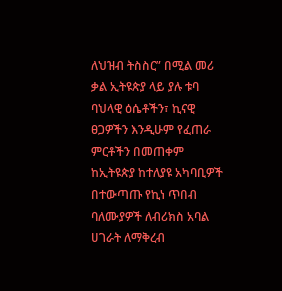ለህዝብ ትስስር” በሚል መሪ ቃል ኢትዩጵያ ላይ ያሉ ቱባ ባህላዊ ዕሴቶችን፣ ኪናዊ ፀጋዎችን እንዲሁም የፈጠራ ምርቶችን በመጠቀም ከኢትዩጵያ ከተለያዩ አካባቢዎች በተውጣጡ የኪነ ጥበብ ባለሙያዎች ለብሪክስ አባል ሀገራት ለማቅረብ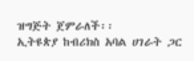ዝግጅት ጀምራለች፡፡
ኢትዩጵያ ከብሪክስ አባል ሀገራት ጋር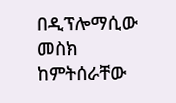በዲፕሎማሲው መስክ ከምትሰራቸው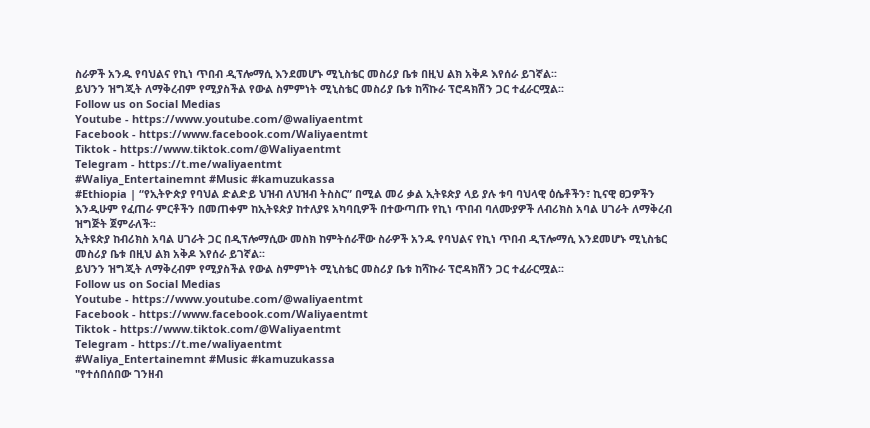ስራዎች አንዱ የባህልና የኪነ ጥበብ ዲፕሎማሲ እንደመሆኑ ሚኒስቴር መስሪያ ቤቱ በዚህ ልክ አቅዶ እየሰራ ይገኛል፡፡
ይህንን ዝግጂት ለማቅረብም የሚያስችል የውል ስምምነት ሚኒስቴር መስሪያ ቤቱ ከሻኩራ ፕሮዳክሽን ጋር ተፈራርሟል፡፡
Follow us on Social Medias
Youtube - https://www.youtube.com/@waliyaentmt
Facebook - https://www.facebook.com/Waliyaentmt
Tiktok - https://www.tiktok.com/@Waliyaentmt
Telegram - https://t.me/waliyaentmt
#Waliya_Entertainemnt #Music #kamuzukassa
#Ethiopia | “የኢትዮጵያ የባህል ድልድይ ህዝብ ለህዝብ ትስስር” በሚል መሪ ቃል ኢትዩጵያ ላይ ያሉ ቱባ ባህላዊ ዕሴቶችን፣ ኪናዊ ፀጋዎችን እንዲሁም የፈጠራ ምርቶችን በመጠቀም ከኢትዩጵያ ከተለያዩ አካባቢዎች በተውጣጡ የኪነ ጥበብ ባለሙያዎች ለብሪክስ አባል ሀገራት ለማቅረብ ዝግጅት ጀምራለች፡፡
ኢትዩጵያ ከብሪክስ አባል ሀገራት ጋር በዲፕሎማሲው መስክ ከምትሰራቸው ስራዎች አንዱ የባህልና የኪነ ጥበብ ዲፕሎማሲ እንደመሆኑ ሚኒስቴር መስሪያ ቤቱ በዚህ ልክ አቅዶ እየሰራ ይገኛል፡፡
ይህንን ዝግጂት ለማቅረብም የሚያስችል የውል ስምምነት ሚኒስቴር መስሪያ ቤቱ ከሻኩራ ፕሮዳክሽን ጋር ተፈራርሟል፡፡
Follow us on Social Medias
Youtube - https://www.youtube.com/@waliyaentmt
Facebook - https://www.facebook.com/Waliyaentmt
Tiktok - https://www.tiktok.com/@Waliyaentmt
Telegram - https://t.me/waliyaentmt
#Waliya_Entertainemnt #Music #kamuzukassa
"የተሰበሰበው ገንዘብ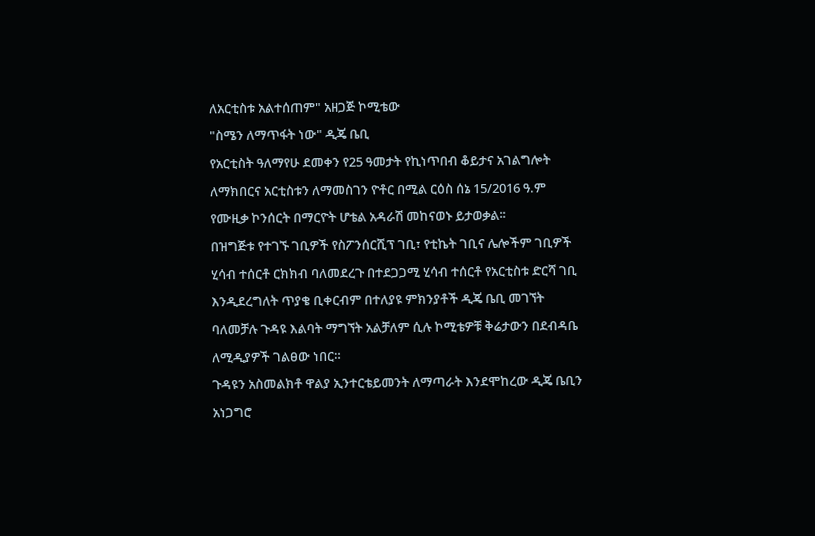ለአርቲስቱ አልተሰጠም" አዘጋጅ ኮሚቴው
"ስሜን ለማጥፋት ነው" ዲጄ ቤቢ
የአርቲስት ዓለማየሁ ደመቀን የ25 ዓመታት የኪነጥበብ ቆይታና አገልግሎት ለማክበርና አርቲስቱን ለማመስገን ዮቶር በሚል ርዕስ ሰኔ 15/2016 ዓ.ም የሙዚቃ ኮንሰርት በማርዮት ሆቴል አዳራሽ መከናወኑ ይታወቃል፡፡
በዝግጅቱ የተገኙ ገቢዎች የስፖንሰርሺፕ ገቢ፣ የቲኬት ገቢና ሌሎችም ገቢዎች ሂሳብ ተሰርቶ ርክክብ ባለመደረጉ በተደጋጋሚ ሂሳብ ተሰርቶ የአርቲስቱ ድርሻ ገቢ እንዲደረግለት ጥያቄ ቢቀርብም በተለያዩ ምክንያቶች ዲጄ ቤቢ መገኘት ባለመቻሉ ጉዳዩ እልባት ማግኘት አልቻለም ሲሉ ኮሚቴዎቹ ቅሬታውን በደብዳቤ ለሚዲያዎች ገልፀው ነበር።
ጉዳዩን አስመልክቶ ዋልያ ኢንተርቴይመንት ለማጣራት እንደሞከረው ዲጄ ቤቢን አነጋግሮ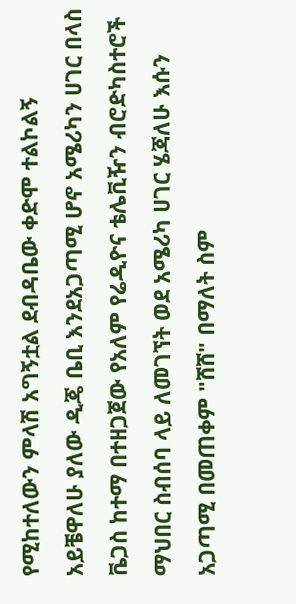የሚከተለውን ምላሽ አግኝቷል ደብዳቤው ቀድሞ ተልኮልኝ አይቼዋለሁ ያለው ዲጄ ቤቢ እንደአጋጣሚ ሆኖ አሜሪካን ሀገር በላስ ቬጋስ ከተማ በተዘጋጀው የአለም የሬዲዮና ቴሌቪዥን ብሮድካስተሮች ማህበር ስብሰባ ላይ ለመገኘት ወደ አሜሪካ ሀገር ሄጃለሁ እሱን አጋጣሚ በመጠቀም "ሸሸ" በማለት ስም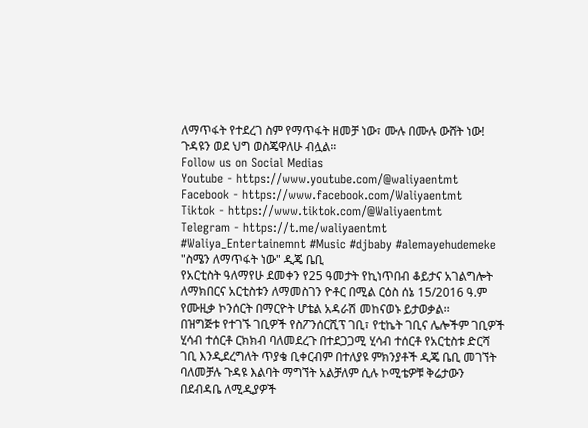ለማጥፋት የተደረገ ስም የማጥፋት ዘመቻ ነው፣ ሙሉ በሙሉ ውሸት ነው! ጉዳዩን ወደ ህግ ወስጄዋለሁ ብሏል።
Follow us on Social Medias
Youtube - https://www.youtube.com/@waliyaentmt
Facebook - https://www.facebook.com/Waliyaentmt
Tiktok - https://www.tiktok.com/@Waliyaentmt
Telegram - https://t.me/waliyaentmt
#Waliya_Entertainemnt #Music #djbaby #alemayehudemeke
"ስሜን ለማጥፋት ነው" ዲጄ ቤቢ
የአርቲስት ዓለማየሁ ደመቀን የ25 ዓመታት የኪነጥበብ ቆይታና አገልግሎት ለማክበርና አርቲስቱን ለማመስገን ዮቶር በሚል ርዕስ ሰኔ 15/2016 ዓ.ም የሙዚቃ ኮንሰርት በማርዮት ሆቴል አዳራሽ መከናወኑ ይታወቃል፡፡
በዝግጅቱ የተገኙ ገቢዎች የስፖንሰርሺፕ ገቢ፣ የቲኬት ገቢና ሌሎችም ገቢዎች ሂሳብ ተሰርቶ ርክክብ ባለመደረጉ በተደጋጋሚ ሂሳብ ተሰርቶ የአርቲስቱ ድርሻ ገቢ እንዲደረግለት ጥያቄ ቢቀርብም በተለያዩ ምክንያቶች ዲጄ ቤቢ መገኘት ባለመቻሉ ጉዳዩ እልባት ማግኘት አልቻለም ሲሉ ኮሚቴዎቹ ቅሬታውን በደብዳቤ ለሚዲያዎች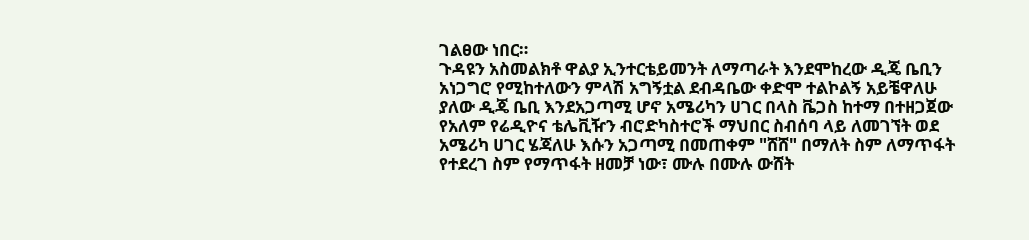ገልፀው ነበር።
ጉዳዩን አስመልክቶ ዋልያ ኢንተርቴይመንት ለማጣራት እንደሞከረው ዲጄ ቤቢን አነጋግሮ የሚከተለውን ምላሽ አግኝቷል ደብዳቤው ቀድሞ ተልኮልኝ አይቼዋለሁ ያለው ዲጄ ቤቢ እንደአጋጣሚ ሆኖ አሜሪካን ሀገር በላስ ቬጋስ ከተማ በተዘጋጀው የአለም የሬዲዮና ቴሌቪዥን ብሮድካስተሮች ማህበር ስብሰባ ላይ ለመገኘት ወደ አሜሪካ ሀገር ሄጃለሁ እሱን አጋጣሚ በመጠቀም "ሸሸ" በማለት ስም ለማጥፋት የተደረገ ስም የማጥፋት ዘመቻ ነው፣ ሙሉ በሙሉ ውሸት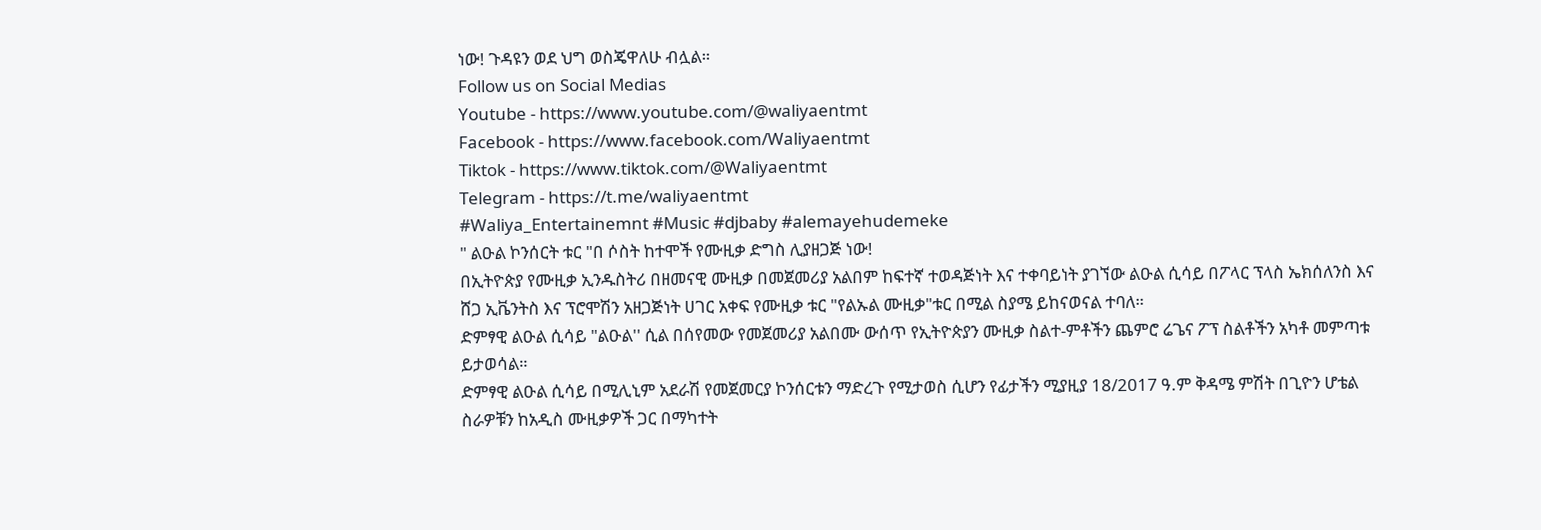ነው! ጉዳዩን ወደ ህግ ወስጄዋለሁ ብሏል።
Follow us on Social Medias
Youtube - https://www.youtube.com/@waliyaentmt
Facebook - https://www.facebook.com/Waliyaentmt
Tiktok - https://www.tiktok.com/@Waliyaentmt
Telegram - https://t.me/waliyaentmt
#Waliya_Entertainemnt #Music #djbaby #alemayehudemeke
" ልዑል ኮንሰርት ቱር "በ ሶስት ከተሞች የሙዚቃ ድግስ ሊያዘጋጅ ነው!
በኢትዮጵያ የሙዚቃ ኢንዱስትሪ በዘመናዊ ሙዚቃ በመጀመሪያ አልበም ከፍተኛ ተወዳጅነት እና ተቀባይነት ያገኘው ልዑል ሲሳይ በፖላር ፕላስ ኤክሰለንስ እና ሸጋ ኢቬንትስ እና ፕሮሞሽን አዘጋጅነት ሀገር አቀፍ የሙዚቃ ቱር "የልኡል ሙዚቃ"ቱር በሚል ስያሜ ይከናወናል ተባለ።
ድምፃዊ ልዑል ሲሳይ "ልዑል'' ሲል በሰየመው የመጀመሪያ አልበሙ ውሰጥ የኢትዮጵያን ሙዚቃ ስልተ-ምቶችን ጨምሮ ሬጌና ፖፕ ስልቶችን አካቶ መምጣቱ ይታወሳል።
ድምፃዊ ልዑል ሲሳይ በሚሊኒም አደራሽ የመጀመርያ ኮንሰርቱን ማድረጉ የሚታወስ ሲሆን የፊታችን ሚያዚያ 18/2017 ዓ.ም ቅዳሜ ምሽት በጊዮን ሆቴል ስራዎቹን ከአዲስ ሙዚቃዎች ጋር በማካተት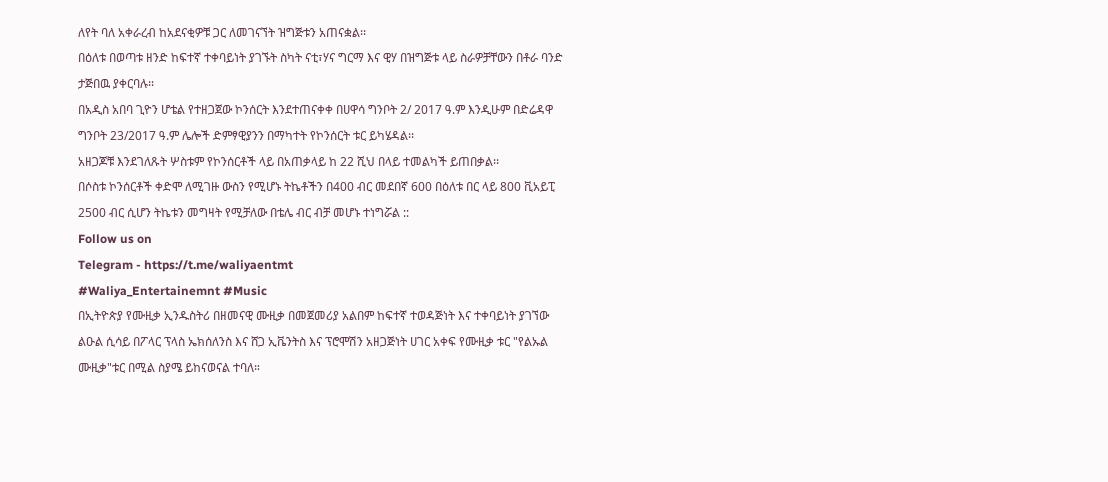ለየት ባለ አቀራረብ ከአደናቂዎቹ ጋር ለመገናኘት ዝግጅቱን አጠናቋል፡፡
በዕለቱ በወጣቱ ዘንድ ከፍተኛ ተቀባይነት ያገኙት ስካት ናቲ፣ሃና ግርማ እና ዊሃ በዝግጅቱ ላይ ስራዎቻቸውን በቶራ ባንድ ታጅበዉ ያቀርባሉ፡፡
በአዲስ አበባ ጊዮን ሆቴል የተዘጋጀው ኮንሰርት እንደተጠናቀቀ በሀዋሳ ግንቦት 2/ 2017 ዓ.ም እንዲሁም በድሬዳዋ ግንቦት 23/2017 ዓ.ም ሌሎች ድምፃዊያንን በማካተት የኮንሰርት ቱር ይካሄዳል፡፡
አዘጋጆቹ እንደገለጹት ሦስቱም የኮንሰርቶች ላይ በአጠቃላይ ከ 22 ሺህ በላይ ተመልካች ይጠበቃል፡፡
በሶስቱ ኮንሰርቶች ቀድሞ ለሚገዙ ውስን የሚሆኑ ትኬቶችን በ400 ብር መደበኛ 600 በዕለቱ በር ላይ 800 ቪአይፒ 2500 ብር ሲሆን ትኬቱን መግዛት የሚቻለው በቴሌ ብር ብቻ መሆኑ ተነግሯል ::
Follow us on
Telegram - https://t.me/waliyaentmt
#Waliya_Entertainemnt #Music
በኢትዮጵያ የሙዚቃ ኢንዱስትሪ በዘመናዊ ሙዚቃ በመጀመሪያ አልበም ከፍተኛ ተወዳጅነት እና ተቀባይነት ያገኘው ልዑል ሲሳይ በፖላር ፕላስ ኤክሰለንስ እና ሸጋ ኢቬንትስ እና ፕሮሞሽን አዘጋጅነት ሀገር አቀፍ የሙዚቃ ቱር "የልኡል ሙዚቃ"ቱር በሚል ስያሜ ይከናወናል ተባለ።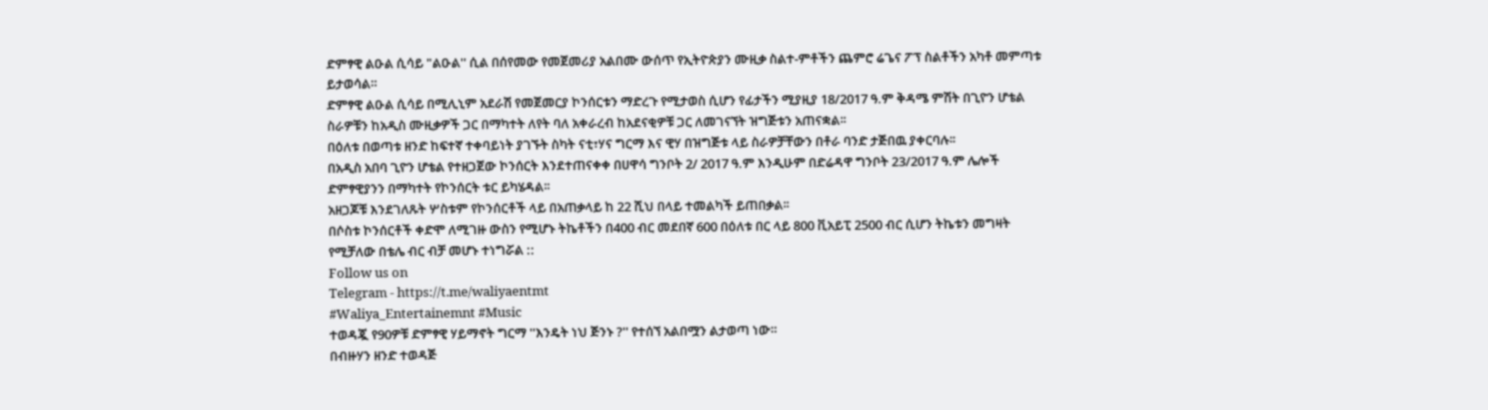ድምፃዊ ልዑል ሲሳይ "ልዑል'' ሲል በሰየመው የመጀመሪያ አልበሙ ውሰጥ የኢትዮጵያን ሙዚቃ ስልተ-ምቶችን ጨምሮ ሬጌና ፖፕ ስልቶችን አካቶ መምጣቱ ይታወሳል።
ድምፃዊ ልዑል ሲሳይ በሚሊኒም አደራሽ የመጀመርያ ኮንሰርቱን ማድረጉ የሚታወስ ሲሆን የፊታችን ሚያዚያ 18/2017 ዓ.ም ቅዳሜ ምሽት በጊዮን ሆቴል ስራዎቹን ከአዲስ ሙዚቃዎች ጋር በማካተት ለየት ባለ አቀራረብ ከአደናቂዎቹ ጋር ለመገናኘት ዝግጅቱን አጠናቋል፡፡
በዕለቱ በወጣቱ ዘንድ ከፍተኛ ተቀባይነት ያገኙት ስካት ናቲ፣ሃና ግርማ እና ዊሃ በዝግጅቱ ላይ ስራዎቻቸውን በቶራ ባንድ ታጅበዉ ያቀርባሉ፡፡
በአዲስ አበባ ጊዮን ሆቴል የተዘጋጀው ኮንሰርት እንደተጠናቀቀ በሀዋሳ ግንቦት 2/ 2017 ዓ.ም እንዲሁም በድሬዳዋ ግንቦት 23/2017 ዓ.ም ሌሎች ድምፃዊያንን በማካተት የኮንሰርት ቱር ይካሄዳል፡፡
አዘጋጆቹ እንደገለጹት ሦስቱም የኮንሰርቶች ላይ በአጠቃላይ ከ 22 ሺህ በላይ ተመልካች ይጠበቃል፡፡
በሶስቱ ኮንሰርቶች ቀድሞ ለሚገዙ ውስን የሚሆኑ ትኬቶችን በ400 ብር መደበኛ 600 በዕለቱ በር ላይ 800 ቪአይፒ 2500 ብር ሲሆን ትኬቱን መግዛት የሚቻለው በቴሌ ብር ብቻ መሆኑ ተነግሯል ::
Follow us on
Telegram - https://t.me/waliyaentmt
#Waliya_Entertainemnt #Music
ተወዳጇ የ90ዎቹ ድምፃዊ ሃይማኖት ግርማ ''እንዴት ነህ ጅንኑ ?'' የተሰኘ አልበሟን ልታወጣ ነው።
በብዙሃን ዘንድ ተወዳጅ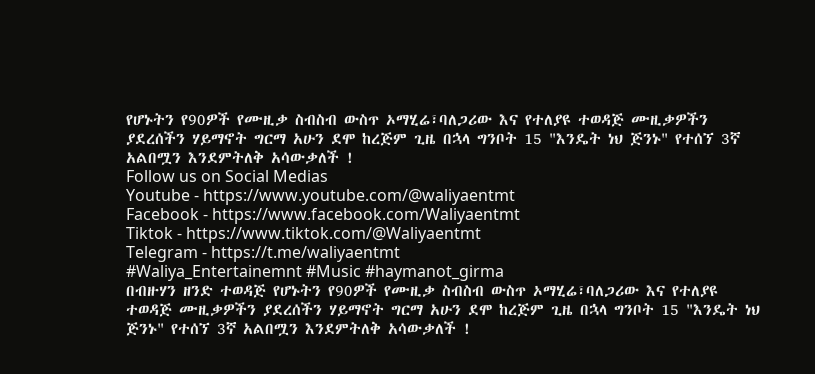የሆኑትን የ90ዎች የሙዚቃ ስብስብ ውስጥ ኦማሂሬ፣ባለጋሪው እና የተለያዩ ተወዳጅ ሙዚቃዎችን ያደረሰችን ሃይማኖት ግርማ አሁን ደሞ ከረጅም ጊዜ በኋላ ግንቦት 15 "እንዴት ነህ ጅንኑ" የተሰኘ 3ኛ አልበሟን እንደምትለቅ አሳውቃለች !
Follow us on Social Medias
Youtube - https://www.youtube.com/@waliyaentmt
Facebook - https://www.facebook.com/Waliyaentmt
Tiktok - https://www.tiktok.com/@Waliyaentmt
Telegram - https://t.me/waliyaentmt
#Waliya_Entertainemnt #Music #haymanot_girma
በብዙሃን ዘንድ ተወዳጅ የሆኑትን የ90ዎች የሙዚቃ ስብስብ ውስጥ ኦማሂሬ፣ባለጋሪው እና የተለያዩ ተወዳጅ ሙዚቃዎችን ያደረሰችን ሃይማኖት ግርማ አሁን ደሞ ከረጅም ጊዜ በኋላ ግንቦት 15 "እንዴት ነህ ጅንኑ" የተሰኘ 3ኛ አልበሟን እንደምትለቅ አሳውቃለች !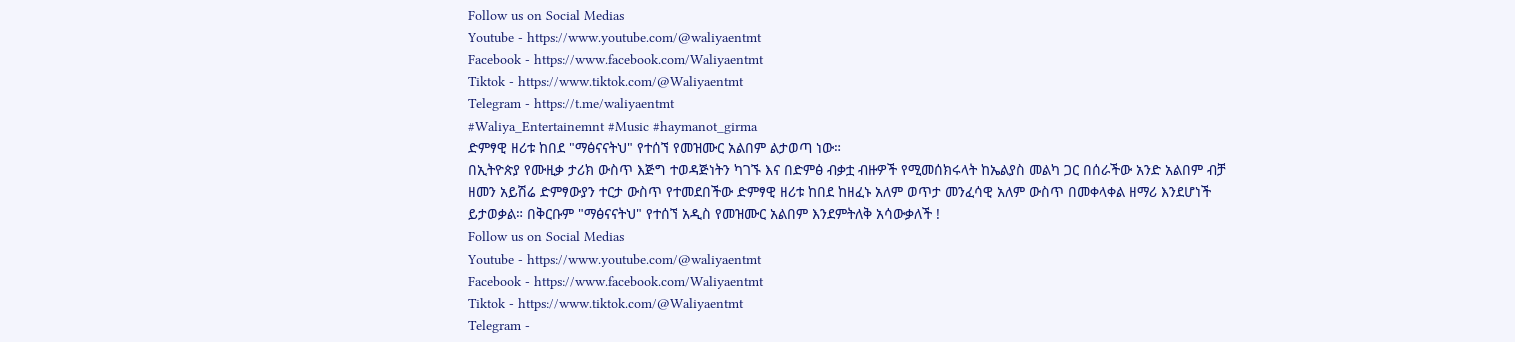Follow us on Social Medias
Youtube - https://www.youtube.com/@waliyaentmt
Facebook - https://www.facebook.com/Waliyaentmt
Tiktok - https://www.tiktok.com/@Waliyaentmt
Telegram - https://t.me/waliyaentmt
#Waliya_Entertainemnt #Music #haymanot_girma
ድምፃዊ ዘሪቱ ከበደ "ማፅናናትህ" የተሰኘ የመዝሙር አልበም ልታወጣ ነው።
በኢትዮጵያ የሙዚቃ ታሪክ ውስጥ እጅግ ተወዳጅነትን ካገኙ እና በድምፅ ብቃቷ ብዙዎች የሚመሰክሩላት ከኤልያስ መልካ ጋር በሰራችው አንድ አልበም ብቻ ዘመን አይሽሬ ድምፃውያን ተርታ ውስጥ የተመደበችው ድምፃዊ ዘሪቱ ከበደ ከዘፈኑ አለም ወጥታ መንፈሳዊ አለም ውስጥ በመቀላቀል ዘማሪ እንደሆነች ይታወቃል። በቅርቡም "ማፅናናትህ" የተሰኘ አዲስ የመዝሙር አልበም እንደምትለቅ አሳውቃለች !
Follow us on Social Medias
Youtube - https://www.youtube.com/@waliyaentmt
Facebook - https://www.facebook.com/Waliyaentmt
Tiktok - https://www.tiktok.com/@Waliyaentmt
Telegram -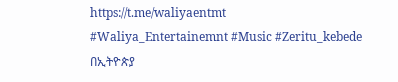https://t.me/waliyaentmt
#Waliya_Entertainemnt #Music #Zeritu_kebede
በኢትዮጵያ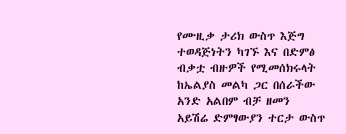የሙዚቃ ታሪክ ውስጥ እጅግ ተወዳጅነትን ካገኙ እና በድምፅ ብቃቷ ብዙዎች የሚመሰክሩላት ከኤልያስ መልካ ጋር በሰራችው አንድ አልበም ብቻ ዘመን አይሽሬ ድምፃውያን ተርታ ውስጥ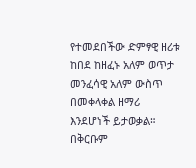የተመደበችው ድምፃዊ ዘሪቱ ከበደ ከዘፈኑ አለም ወጥታ መንፈሳዊ አለም ውስጥ በመቀላቀል ዘማሪ እንደሆነች ይታወቃል። በቅርቡም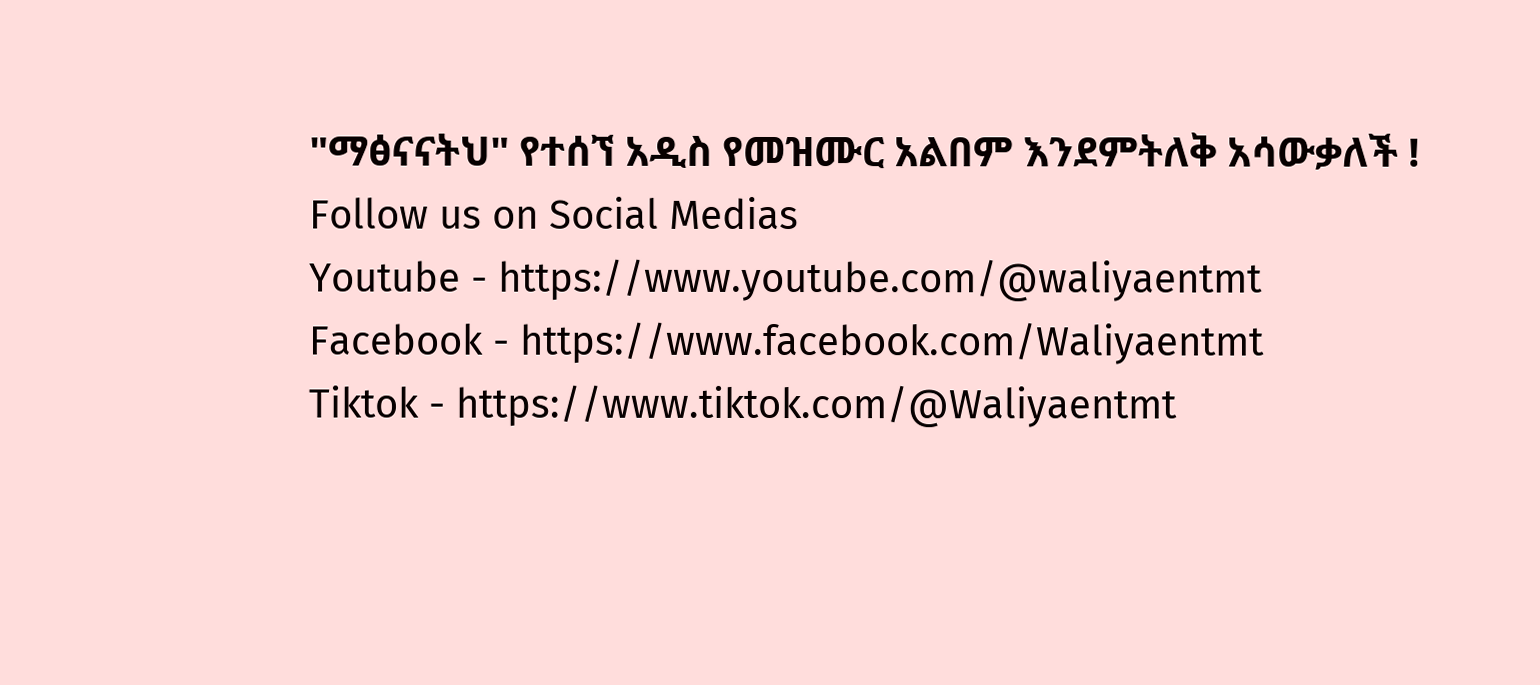"ማፅናናትህ" የተሰኘ አዲስ የመዝሙር አልበም እንደምትለቅ አሳውቃለች !
Follow us on Social Medias
Youtube - https://www.youtube.com/@waliyaentmt
Facebook - https://www.facebook.com/Waliyaentmt
Tiktok - https://www.tiktok.com/@Waliyaentmt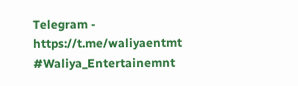Telegram - https://t.me/waliyaentmt
#Waliya_Entertainemnt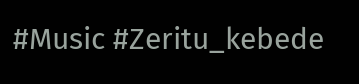#Music #Zeritu_kebede